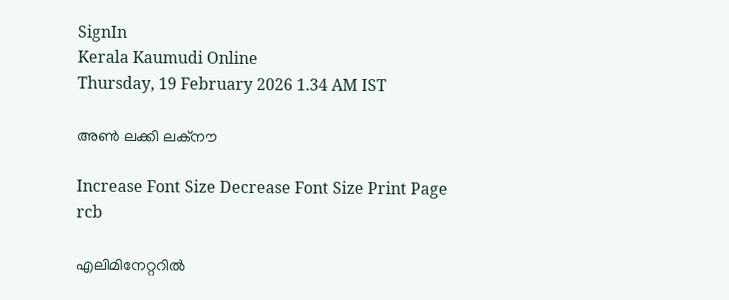SignIn
Kerala Kaumudi Online
Thursday, 19 February 2026 1.34 AM IST

അൺ ലക്കി ലക്നൗ

Increase Font Size Decrease Font Size Print Page
rcb

എലിമിനേറ്ററിൽ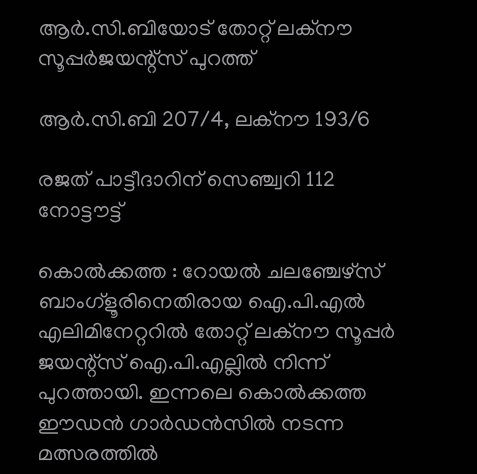ആർ.സി.ബിയോട് തോറ്റ് ലക്നൗ സൂപ്പർജയന്റ്സ് പുറത്ത്

ആർ.സി.ബി 207/4, ലക്നൗ 193/6

രജത് പാട്ടീദാറിന് സെഞ്ച്വറി 112 നോട്ടൗട്ട്

കൊൽക്കത്ത : റോയൽ ചലഞ്ചേഴ്സ് ബാംഗ്ളൂരിനെതിരായ ഐ.പി.എൽ എലിമിനേറ്ററിൽ തോറ്റ് ലക്നൗ സൂപ്പർ ജയന്റ്സ് ഐ.പി.എല്ലിൽ നിന്ന് പുറത്തായി. ഇന്നലെ കൊൽക്കത്ത ഈഡൻ ഗാർഡൻസിൽ നടന്ന മത്സരത്തിൽ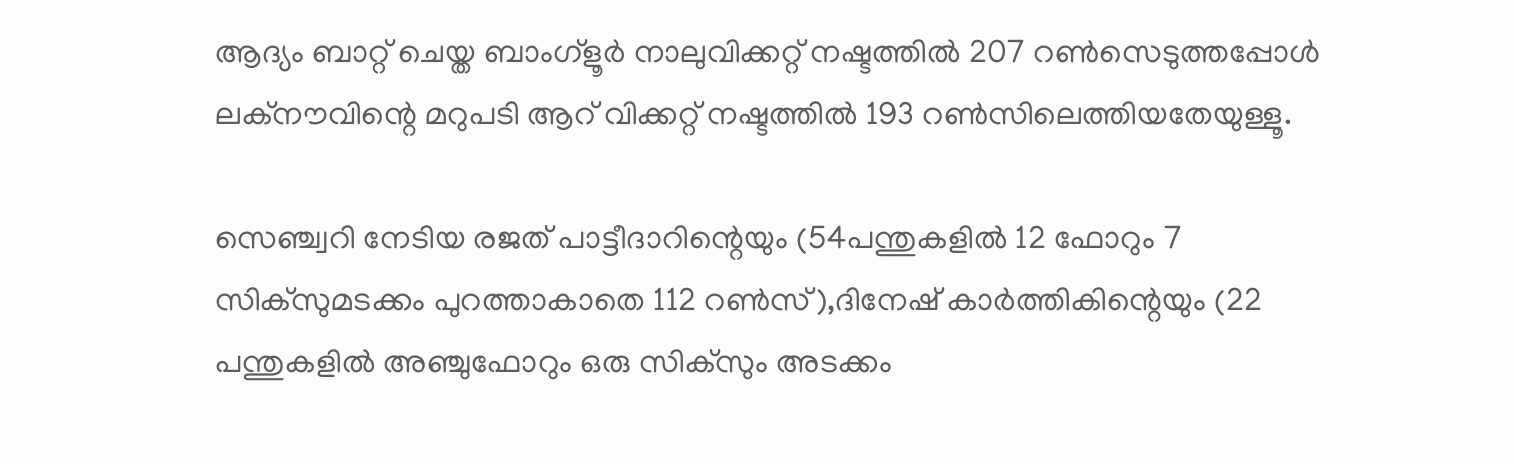ആദ്യം ബാറ്റ് ചെയ്ത ബാംഗ്ളൂർ നാലുവിക്കറ്റ് നഷ്ടത്തിൽ 207 റൺസെടുത്തപ്പോൾ ലക്നൗവിന്റെ മറുപടി ആറ് വിക്കറ്റ് നഷ്ടത്തിൽ 193 റൺസിലെത്തിയതേയുള്ളൂ.

സെഞ്ച്വറി നേടിയ രജത് പാട്ടീദാറിന്റെയും (54പന്തുകളിൽ 12 ഫോറും 7 സിക്സുമടക്കം പുറത്താകാതെ 112 റൺസ്),ദിനേഷ് കാർത്തികിന്റെയും (22 പന്തുകളിൽ അഞ്ചുഫോറും ഒരു സിക്സും അടക്കം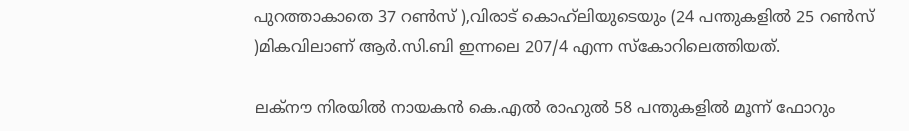പുറത്താകാതെ 37 റൺസ് ),വിരാട് കൊഹ്‌ലിയുടെയും (24 പന്തുകളിൽ 25 റൺസ് )മികവിലാണ് ആർ.സി.ബി ഇന്നലെ 207/4 എന്ന സ്കോറിലെത്തിയത്.

ലക്നൗ നിരയിൽ നായകൻ കെ.എൽ രാഹുൽ 58 പന്തുകളിൽ മൂന്ന് ഫോറും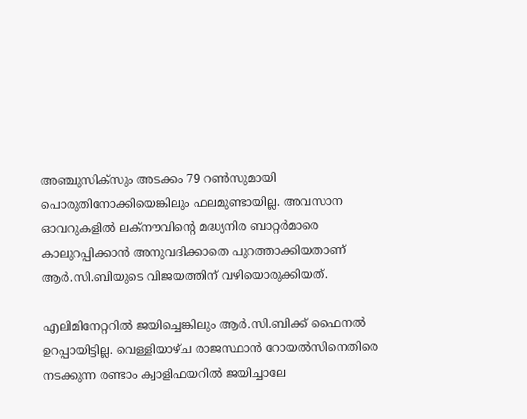അഞ്ചുസിക്സും അടക്കം 79 റൺസുമായി പൊരുതിനോക്കിയെങ്കിലും ഫലമുണ്ടായില്ല. അവസാന ഓവറുകളിൽ ലക്നൗവിന്റെ മദ്ധ്യനിര ബാറ്റർമാരെ കാലുറപ്പിക്കാൻ അനുവദിക്കാതെ പുറത്താക്കിയതാണ് ആർ.സി.ബിയുടെ വിജയത്തിന് വഴിയൊരുക്കിയത്.

എലിമിനേറ്ററിൽ ജയിച്ചെങ്കിലും ആർ.സി.ബിക്ക് ഫൈനൽ ഉറപ്പായിട്ടില്ല. വെള്ളിയാഴ്ച രാജസ്ഥാൻ റോയൽസിനെതിരെ നടക്കുന്ന രണ്ടാം ക്വാളിഫയറിൽ ജയിച്ചാലേ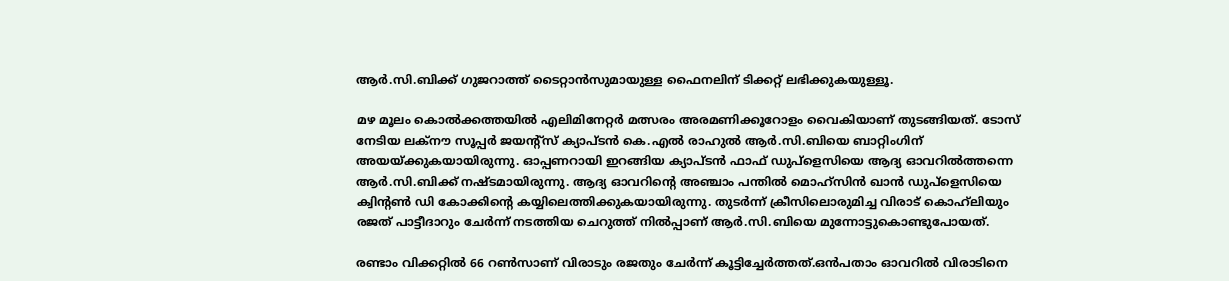ആർ.സി.ബിക്ക് ഗുജറാത്ത് ടൈറ്റാൻസുമായുള്ള ഫൈനലിന് ടിക്കറ്റ് ലഭിക്കുകയുള്ളൂ.

മഴ മൂലം കൊൽക്കത്തയിൽ എലിമിനേറ്റർ മത്സരം അരമണിക്കൂറോളം വൈകിയാണ് തുടങ്ങിയത്. ടോസ് നേടിയ ലക്നൗ സൂപ്പർ ജയന്റ്സ് ക്യാപ്ടൻ കെ.എൽ രാഹുൽ ആർ.സി.ബിയെ ബാറ്റിംഗിന് അയയ്ക്കുകയായിരുന്നു. ഓപ്പണറായി ഇറങ്ങിയ ക്യാപ്ടൻ ഫാഫ് ഡുപ്ളെസിയെ ആദ്യ ഓവറിൽത്തന്നെ ആർ.സി.ബിക്ക് നഷ്ടമായിരുന്നു. ആദ്യ ഓവറിന്റെ അഞ്ചാം പന്തിൽ മൊഹ്സിൻ ഖാൻ ഡുപ്ളെസിയെ ക്വിന്റൺ ഡി കോക്കിന്റെ കയ്യിലെത്തിക്കുകയായിരുന്നു. തുടർന്ന് ക്രീസിലൊരുമിച്ച വിരാട് കൊഹ്‌ലിയും രജത് പാട്ടീദാറും ചേർന്ന് നടത്തിയ ചെറുത്ത് നിൽപ്പാണ് ആർ.സി.ബിയെ മുന്നോട്ടുകൊണ്ടുപോയത്.

രണ്ടാം വിക്കറ്റിൽ 66 റൺസാണ് വിരാടും രജതും ചേർന്ന് കൂട്ടിച്ചേർത്തത്.ഒൻപതാം ഓവറിൽ വിരാടിനെ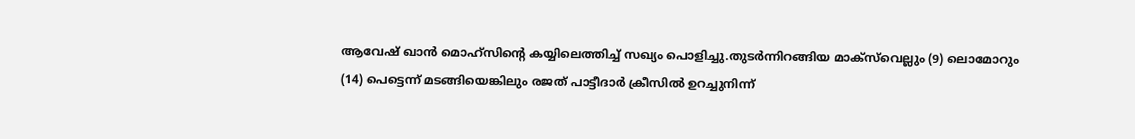ആവേഷ് ഖാൻ മൊഹ്സിന്റെ കയ്യിലെത്തിച്ച് സഖ്യം പൊളിച്ചു.തുടർന്നിറങ്ങിയ മാക്സ‌്‌വെല്ലും (9) ലൊമോറും (14) പെട്ടെന്ന് മടങ്ങിയെങ്കിലും രജത് പാട്ടീദാർ ക്രീസിൽ ഉറച്ചുനിന്ന്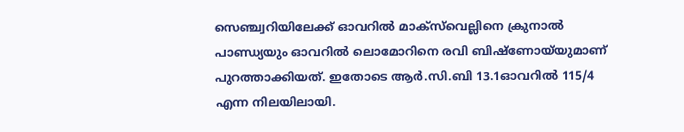സെഞ്ച്വറിയിലേക്ക് ഓവറിൽ മാക്സ്‌വെല്ലിനെ ക്രുനാൽ പാണ്ഡ്യയും ഓവറിൽ ലൊമോറിനെ രവി ബിഷ്ണോയ്‌യുമാണ് പുറത്താക്കിയത്. ഇതോടെ ആർ.സി.ബി 13.1ഓവറിൽ 115/4 എന്ന നിലയിലായി.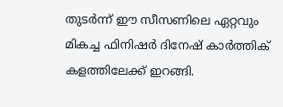തുടർന്ന് ഈ സീസണിലെ ഏറ്റവും മികച്ച ഫിനിഷർ ദിനേഷ് കാർത്തിക് കളത്തിലേക്ക് ഇറങ്ങി.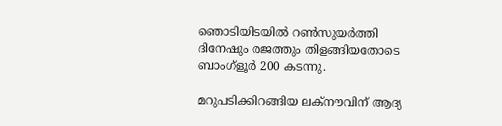ഞൊടിയിടയിൽ റൺസുയർത്തി ദിനേഷും രജത്തും തിളങ്ങിയതോടെ ബാംഗ്ളൂർ 200 കടന്നു.

മറുപടിക്കിറങ്ങിയ ലക്നൗവിന് ആദ്യ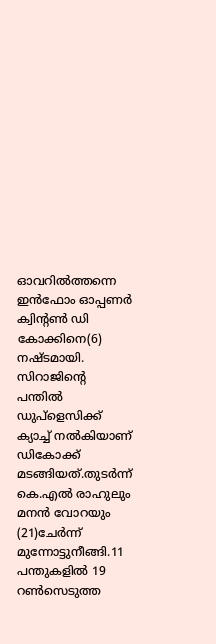ഓവറിൽത്തന്നെ ഇൻഫോം ഓപ്പണർ ക്വിന്റൺ ഡി കോക്കിനെ(6) നഷ്ടമായി. സിറാജിന്റെ പന്തിൽ ഡുപ്ളെസിക്ക് ക്യാച്ച് നൽകിയാണ് ഡികോക്ക് മടങ്ങിയത്.തുടർന്ന് കെ.എൽ രാഹുലും മനൻ വോറയും (21)ചേർന്ന് മുന്നോട്ടുനീങ്ങി.11 പന്തുകളിൽ 19 റൺസെടുത്ത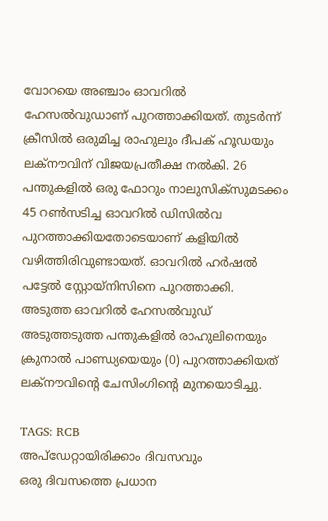വോറയെ അഞ്ചാം ഓവറിൽ ഹേസൽവുഡാണ് പുറത്താക്കിയത്. തുടർന്ന് ക്രീസിൽ ഒരുമിച്ച രാഹുലും ദീപക് ഹൂഡയും ലക്നൗവിന് വിജയപ്രതീക്ഷ നൽകി. 26 പന്തുകളിൽ ഒരു ഫോറും നാലുസിക്സുമടക്കം 45 റൺസടിച്ച ഓവറിൽ ഡിസിൽവ പുറത്താക്കിയതോടെയാണ് കളിയിൽ വഴിത്തിരിവുണ്ടായത്. ഓവറിൽ ഹർഷൽ പട്ടേൽ സ്റ്റോയ്നിസിനെ പുറത്താക്കി. അടുത്ത ഓവറിൽ ഹേസൽവുഡ് അടുത്തടുത്ത പന്തുകളിൽ രാഹുലിനെയും ക്രുനാൽ പാണ്ഡ്യയെയും (0) പുറത്താക്കിയത് ലക്നൗവിന്റെ ചേസിംഗിന്റെ മുനയൊടിച്ചു.

TAGS: RCB
അപ്ഡേറ്റായിരിക്കാം ദിവസവും
ഒരു ദിവസത്തെ പ്രധാന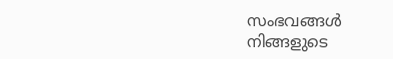സംഭവങ്ങൾ നിങ്ങളുടെ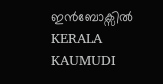ഇൻബോക്സിൽ
KERALA KAUMUDI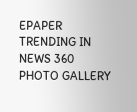EPAPER
TRENDING IN NEWS 360
PHOTO GALLERY